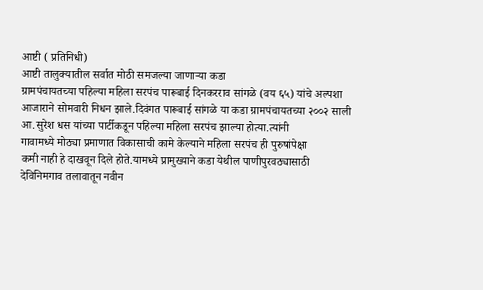आष्टी ( प्रतिनिधी)
आष्टी तालुक्यातील सर्वात मोठी समजल्या जाणाऱ्या कडा
ग्रामपंचायतच्या पहिल्या महिला सरपंच पारूबाई दिनकरराव सांगळे (वय ६५) यांचे अल्पशा
आजाराने सोमवारी निधन झाले.दिवंगत पारूबाई सांगळे या कडा ग्रामपंचायतच्या २००२ साली
आ.सुरेश धस यांच्या पार्टीकडून पहिल्या महिला सरपंच झाल्या होत्या.त्यांनी
गावामध्ये मोठ्या प्रमाणात विकासाची कामे केल्याने महिला सरपंच ही पुरुषांपेक्षा
कमी नाही हे दाखवून दिले होते.यामध्ये प्रामुख्याने कडा येथील पाणीपुरवठ्यासाठी
देविनिमगाव तलावातून नवीन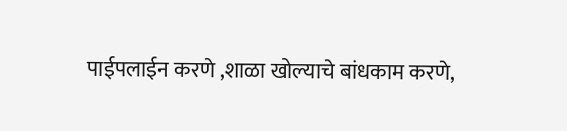पाईपलाईन करणे ,शाळा खोल्याचे बांधकाम करणे,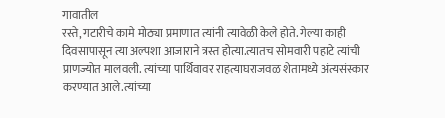गावातील
रस्ते,गटारीचे कामे मोठ्या प्रमाणात त्यांनी त्यावेळी केले होते. गेल्या काही
दिवसापासून त्या अल्पशा आजाराने त्रस्त होत्या.त्यातच सोमवारी पहाटे त्यांची
प्राणज्योत मालवली. त्यांच्या पार्थिवावर राहत्याघराजवळ शेतामध्ये अंत्यसंस्कार
करण्यात आले.त्यांच्या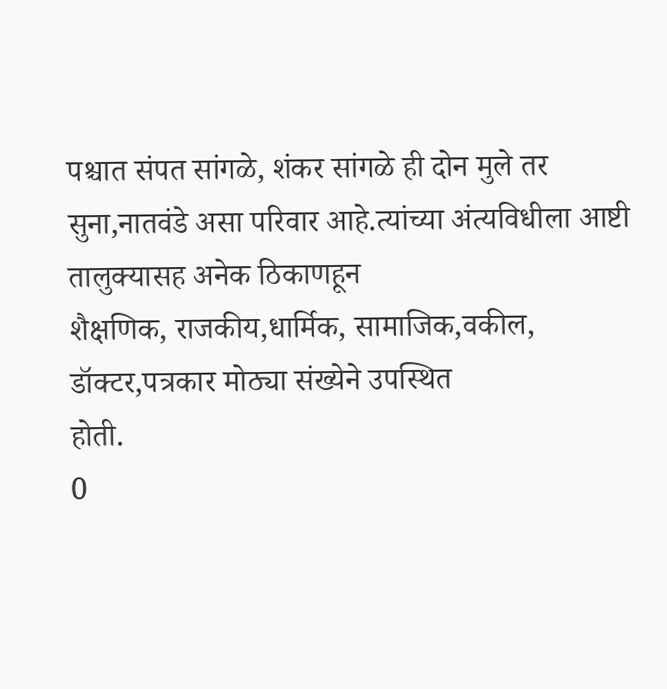पश्चात संपत सांगळे, शंकर सांगळे ही दोन मुले तर
सुना,नातवंडे असा परिवार आहे.त्यांच्या अंत्यविधीला आष्टी तालुक्यासह अनेक ठिकाणहून
शैक्षणिक, राजकीय,धार्मिक, सामाजिक,वकील, डॉक्टर,पत्रकार मोठ्या संख्येने उपस्थित
होती.
0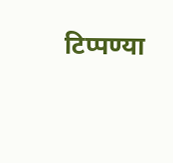टिप्पण्या